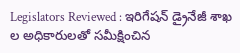Legislators Reviewed : ఇరిగేషన్ డ్రైనేజీ శాఖ ల అధికారులతో సమీక్షించిన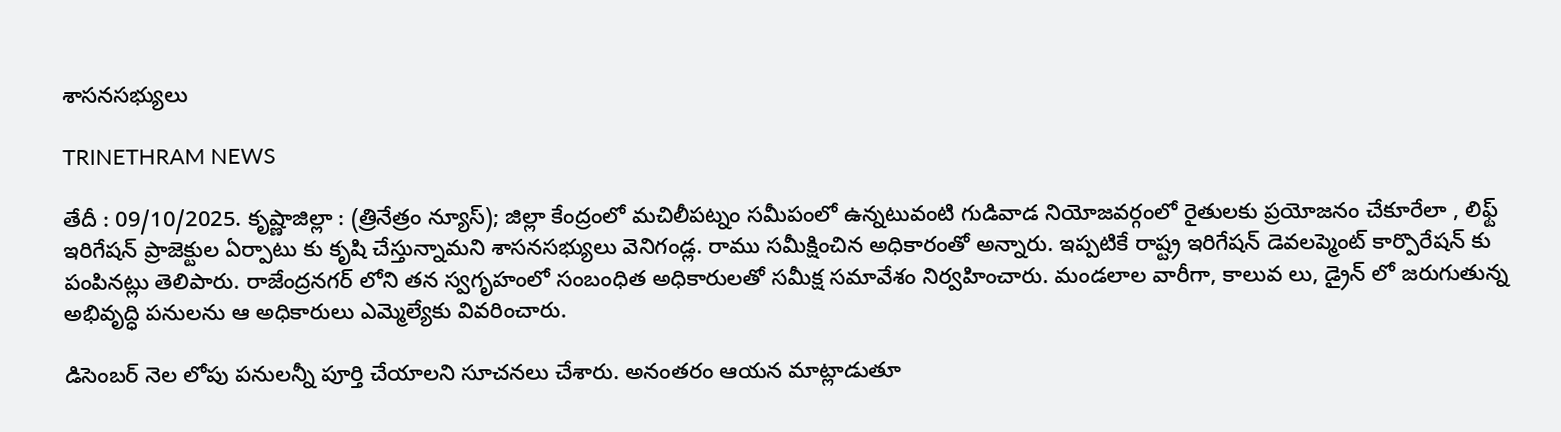శాసనసభ్యులు

TRINETHRAM NEWS

తేదీ : 09/10/2025. కృష్ణాజిల్లా : (త్రినేత్రం న్యూస్); జిల్లా కేంద్రంలో మచిలీపట్నం సమీపంలో ఉన్నటువంటి గుడివాడ నియోజవర్గంలో రైతులకు ప్రయోజనం చేకూరేలా , లిఫ్ట్ ఇరిగేషన్ ప్రాజెక్టుల ఏర్పాటు కు కృషి చేస్తున్నామని శాసనసభ్యులు వెనిగండ్ల. రాము సమీక్షించిన అధికారంతో అన్నారు. ఇప్పటికే రాష్ట్ర ఇరిగేషన్ డెవలప్మెంట్ కార్పొరేషన్ కు పంపినట్లు తెలిపారు. రాజేంద్రనగర్ లోని తన స్వగృహంలో సంబంధిత అధికారులతో సమీక్ష సమావేశం నిర్వహించారు. మండలాల వారీగా, కాలువ లు, డ్రైన్ లో జరుగుతున్న అభివృద్ధి పనులను ఆ అధికారులు ఎమ్మెల్యేకు వివరించారు.

డిసెంబర్ నెల లోపు పనులన్నీ పూర్తి చేయాలని సూచనలు చేశారు. అనంతరం ఆయన మాట్లాడుతూ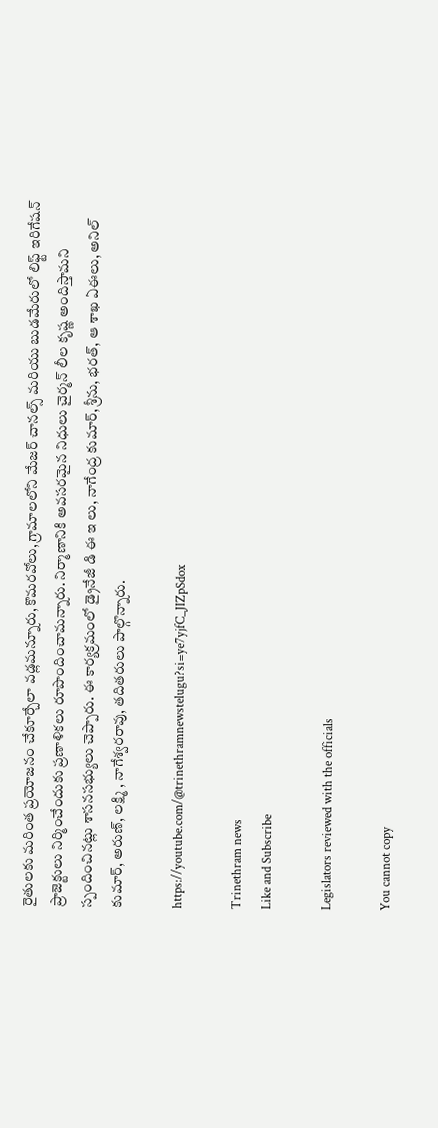రైతులకు మరింత ప్రయోజనం చేకూర్చేలా వడ్లమన్నూరు, కొమరవోలు, గ్రామాలలోని మేజర్ చానల్స్ మరియు బుడమేరులో లిఫ్ట్ ఇరిగేషన్ ప్రాజెక్టులు నిర్మించేందుకు ప్రణాళికలు రూపొందించామన్నారు. నిర్మాణానికి అవసరమైన నిధులు చైర్మన్ లీల కృష్ణ అందిస్తామని స్పందించినట్లు శాసనసభ్యులు చెప్పారు. ఈ కార్యక్రమంలో డ్రైనేజీ డి ఈ ఇ లు, నాగేంద్ర కుమార్, శ్రీను, భరత్, ఆ శాఖ ఏఈలు, అనిల్ కుమార్, అరుణ్, లక్ష్మి , నాగేశ్వరరావు, తదితరులు పాల్గొన్నారు.

https://youtube.com/@trinethramnewstelugu?si=ye7yjfC_JIZpSdox

Trinethram news
Like and Subscribe

Legislators reviewed with the officials

You cannot copy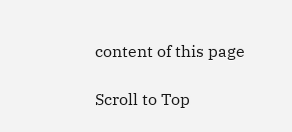content of this page

Scroll to Top